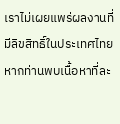เราไม่เผยแพร่ผลงานที่มีลิขสิทธิ์ในประเทศไทย หากท่านพบเนื้อหาที่ละ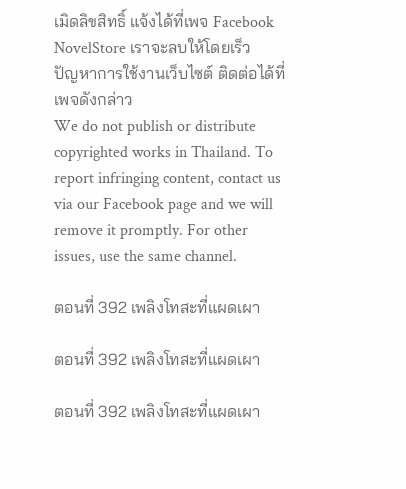เมิดลิขสิทธิ์ แจ้งได้ที่เพจ Facebook NovelStore เราจะลบให้โดยเร็ว
ปัญหาการใช้งานเว็บไซต์ ติดต่อได้ที่เพจดังกล่าว
We do not publish or distribute copyrighted works in Thailand. To report infringing content, contact us via our Facebook page and we will remove it promptly. For other issues, use the same channel.

ตอนที่ 392 เพลิงโทสะที่แผดเผา

ตอนที่ 392 เพลิงโทสะที่แผดเผา

ตอนที่ 392 เพลิงโทสะที่แผดเผา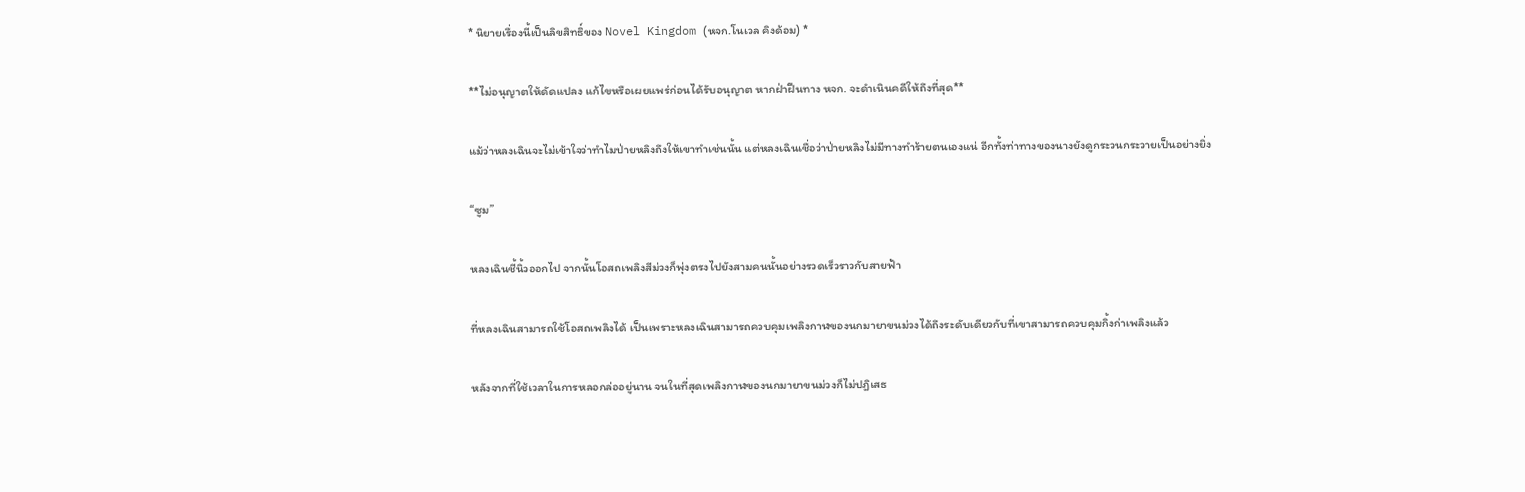* นิยายเรื่องนี้เป็นลิขสิทธิ์ของ Novel Kingdom (หจก.โนเวล คิงด้อม) *

**ไม่อนุญาตให้ดัดแปลง แก้ไขหรือเผยแพร่ก่อนได้รับอนุญาต หากฝ่าฝืนทาง หจก. จะดำเนินคดีให้ถึงที่สุด**

แม้ว่าหลงเฉินจะไม่เข้าใจว่าทำไมป่ายหลิงถึงให้เขาทำเช่นนั้น แต่หลงเฉินเชื่อว่าป่ายหลิงไม่มีทางทำร้ายตนเองแน่ อีกทั้งท่าทางของนางยังดูกระวนกระวายเป็นอย่างยิ่ง

“ซูม”

หลงเฉินชี้นิ้วออกไป จากนั้นโอสถเพลิงสีม่วงก็พุ่งตรงไปยังสามคนนั้นอย่างรวดเร็วราวกับสายฟ้า

ที่หลงเฉินสามารถใช้โอสถเพลิงได้ เป็นเพราะหลงเฉินสามารถควบคุมเพลิงกาฬของนกมายาขนม่วงได้ถึงระดับเดียวกับที่เขาสามารถควบคุมกิ้งก่าเพลิงแล้ว

หลังจากที่ใช้เวลาในการหลอกล่ออยู่นาน จนในที่สุดเพลิงกาฬของนกมายาขนม่วงก็ไม่ปฎิเสธ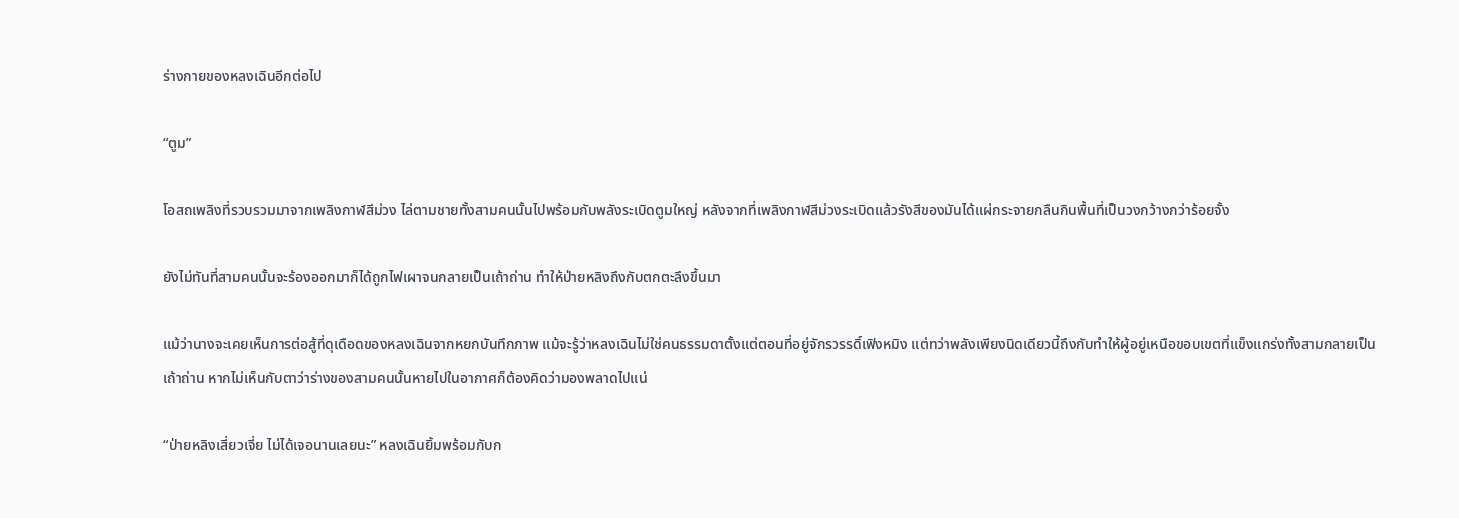ร่างกายของหลงเฉินอีกต่อไป

“ตูม”

โอสถเพลิงที่รวบรวมมาจากเพลิงกาฬสีม่วง ไล่ตามชายทั้งสามคนนั้นไปพร้อมกับพลังระเบิดตูมใหญ่ หลังจากที่เพลิงกาฬสีม่วงระเบิดแล้วรังสีของมันได้แผ่กระจายกลืนกินพื้นที่เป็นวงกว้างกว่าร้อยจั้ง

ยังไม่ทันที่สามคนนั้นจะร้องออกมาก็ได้ถูกไฟเผาจนกลายเป็นเถ้าถ่าน ทำให้ป่ายหลิงถึงกับตกตะลึงขึ้นมา

แม้ว่านางจะเคยเห็นการต่อสู้ที่ดุเดือดของหลงเฉินจากหยกบันทึกภาพ แม้จะรู้ว่าหลงเฉินไม่ใช่คนธรรมดาตั้งแต่ตอนที่อยู่จักรวรรดิ์เฟิงหมิง แต่ทว่าพลังเพียงนิดเดียวนี้ถึงกับทำให้ผู้อยู่เหนือขอบเขตที่แข็งแกร่งทั้งสามกลายเป็นเถ้าถ่าน หากไม่เห็นกับตาว่าร่างของสามคนนั้นหายไปในอากาศก็ต้องคิดว่ามองพลาดไปแน่

“ป่ายหลิงเสี่ยวเจี่ย ไม่ได้เจอนานเลยนะ” หลงเฉินยิ้มพร้อมกับก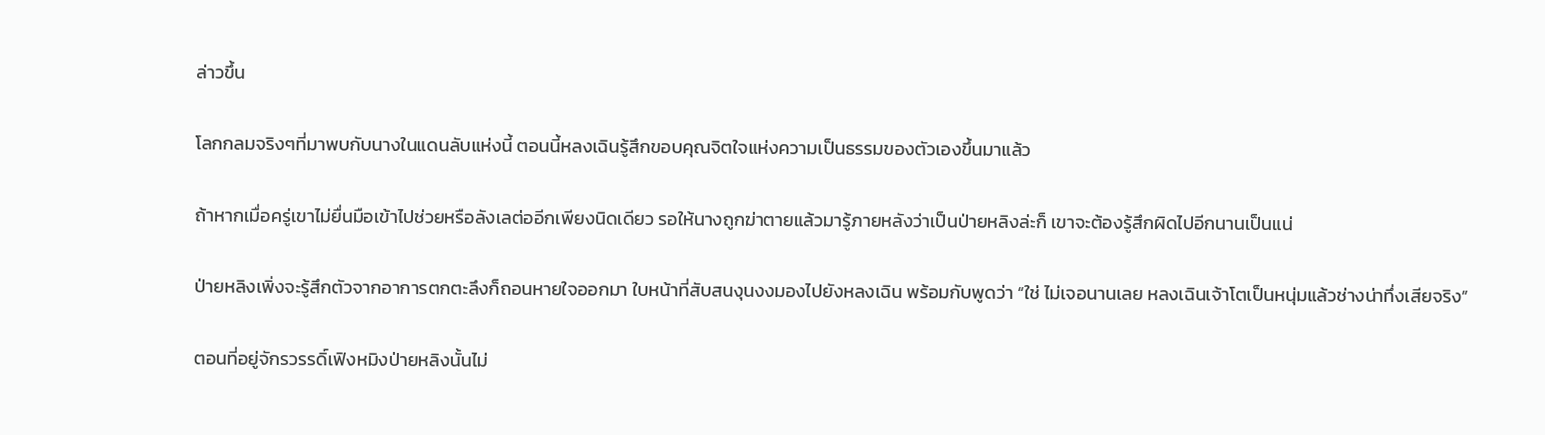ล่าวขึ้น

โลกกลมจริงๆที่มาพบกับนางในแดนลับแห่งนี้ ตอนนี้หลงเฉินรู้สึกขอบคุณจิตใจแห่งความเป็นธรรมของตัวเองขึ้นมาแล้ว

ถ้าหากเมื่อครู่เขาไม่ยื่นมือเข้าไปช่วยหรือลังเลต่ออีกเพียงนิดเดียว รอให้นางถูกฆ่าตายแล้วมารู้ภายหลังว่าเป็นป่ายหลิงล่ะก็ เขาจะต้องรู้สึกผิดไปอีกนานเป็นแน่

ป่ายหลิงเพิ่งจะรู้สึกตัวจากอาการตกตะลึงก็ถอนหายใจออกมา ใบหน้าที่สับสนงุนงงมองไปยังหลงเฉิน พร้อมกับพูดว่า “ใช่ ไม่เจอนานเลย หลงเฉินเจ้าโตเป็นหนุ่มแล้วช่างน่าทึ่งเสียจริง”

ตอนที่อยู่จักรวรรดิ์เฟิงหมิงป่ายหลิงนั้นไม่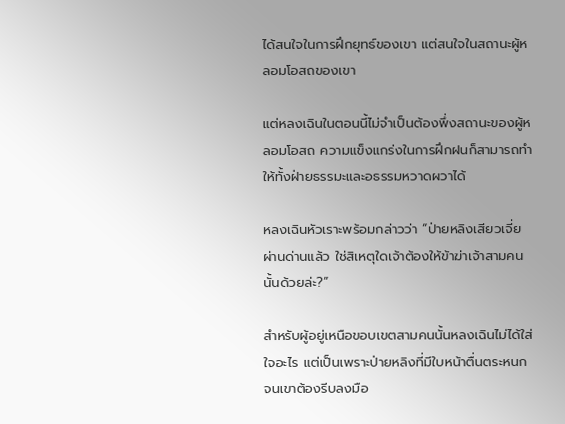ได้สนใจในการฝึกยุทธ์ของเขา แต่สนใจในสถานะผู้หลอมโอสถของเขา

แต่หลงเฉินในตอนนี้ไม่จำเป็นต้องพึ่งสถานะของผู้หลอมโอสถ ความแข็งแกร่งในการฝึกฝนก็สามารถทำให้ทั้งฝ่ายธรรมะและอธรรมหวาดผวาได้

หลงเฉินหัวเราะพร้อมกล่าวว่า “ป่ายหลิงเสียวเจี่ยผ่านด่านแล้ว ใช่สิเหตุใดเจ้าต้องให้ข้าฆ่าเจ้าสามคนนั้นด้วยล่ะ?”

สำหรับผู้อยู่เหนือขอบเขตสามคนนั้นหลงเฉินไม่ได้ใส่ใจอะไร แต่เป็นเพราะป่ายหลิงที่มีใบหน้าตื่นตระหนก จนเขาต้องรีบลงมือ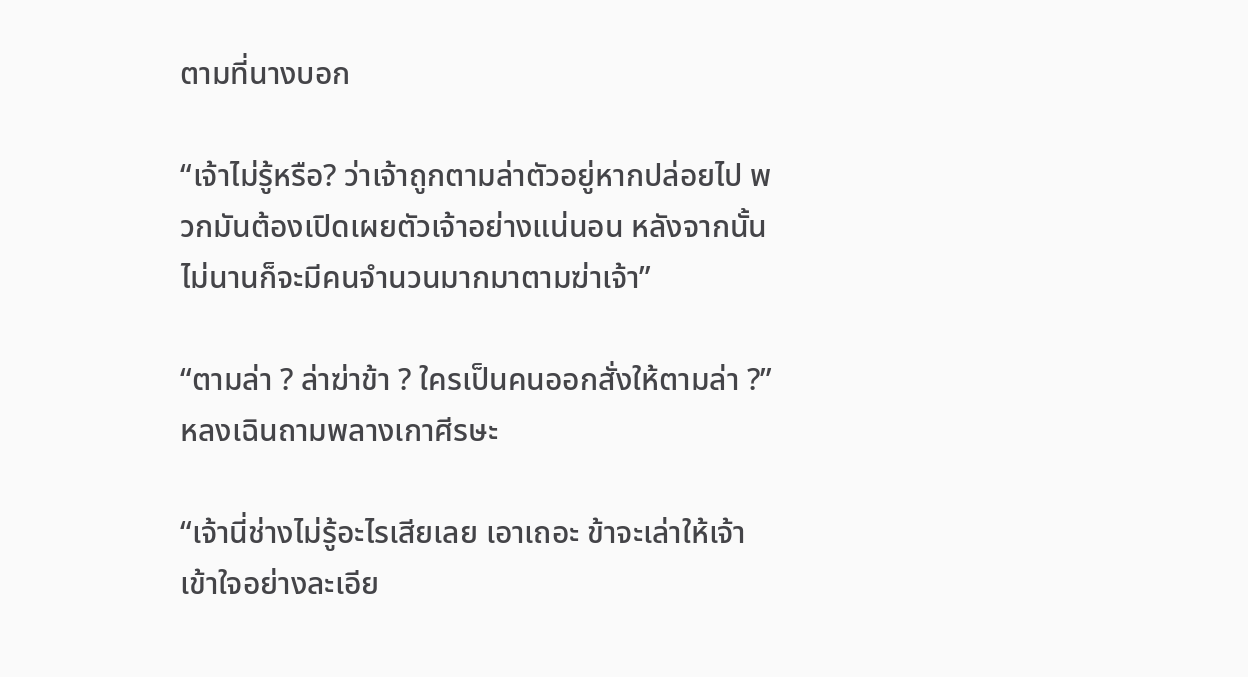ตามที่นางบอก

“เจ้าไม่รู้หรือ? ว่าเจ้าถูกตามล่าตัวอยู่หากปล่อยไป พวกมันต้องเปิดเผยตัวเจ้าอย่างแน่นอน หลังจากนั้นไม่นานก็จะมีคนจำนวนมากมาตามฆ่าเจ้า”

“ตามล่า ? ล่าฆ่าข้า ? ใครเป็นคนออกสั่งให้ตามล่า ?” หลงเฉินถามพลางเกาศีรษะ

“เจ้านี่ช่างไม่รู้อะไรเสียเลย เอาเถอะ ข้าจะเล่าให้เจ้าเข้าใจอย่างละเอีย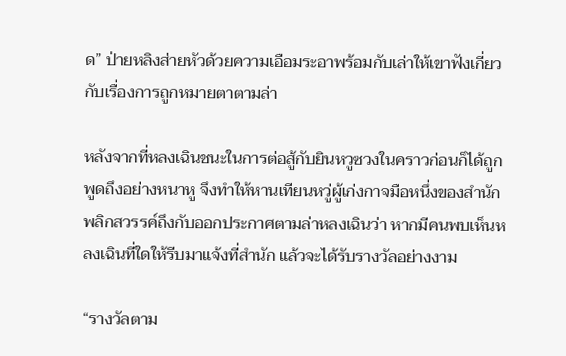ด” ป่ายหลิงส่ายหัวด้วยความเอือมระอาพร้อมกับเล่าให้เขาฟังเกี่ยวกับเรื่องการถูกหมายตาตามล่า

หลังจากที่หลงเฉินชนะในการต่อสู้กับยินหวูซวงในคราวก่อนก็ได้ถูกพูดถึงอย่างหนาหู จึงทำให้หานเทียนหวู่ผู้เก่งกาจมือหนึ่งของสำนักพลิกสวรรค์ถึงกับออกประกาศตามล่าหลงเฉินว่า หากมีคนพบเห็นหลงเฉินที่ใดให้รีบมาแจ้งที่สำนัก แล้วจะได้รับรางวัลอย่างงาม

“รางวัลตาม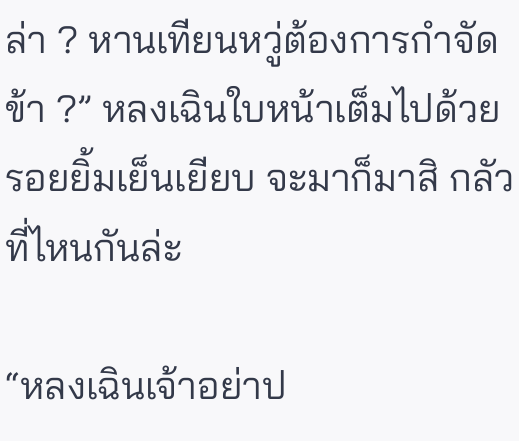ล่า ? หานเทียนหวู่ต้องการกำจัดข้า ?” หลงเฉินใบหน้าเต็มไปด้วยรอยยิ้มเย็นเยียบ จะมาก็มาสิ กลัวที่ไหนกันล่ะ

“หลงเฉินเจ้าอย่าป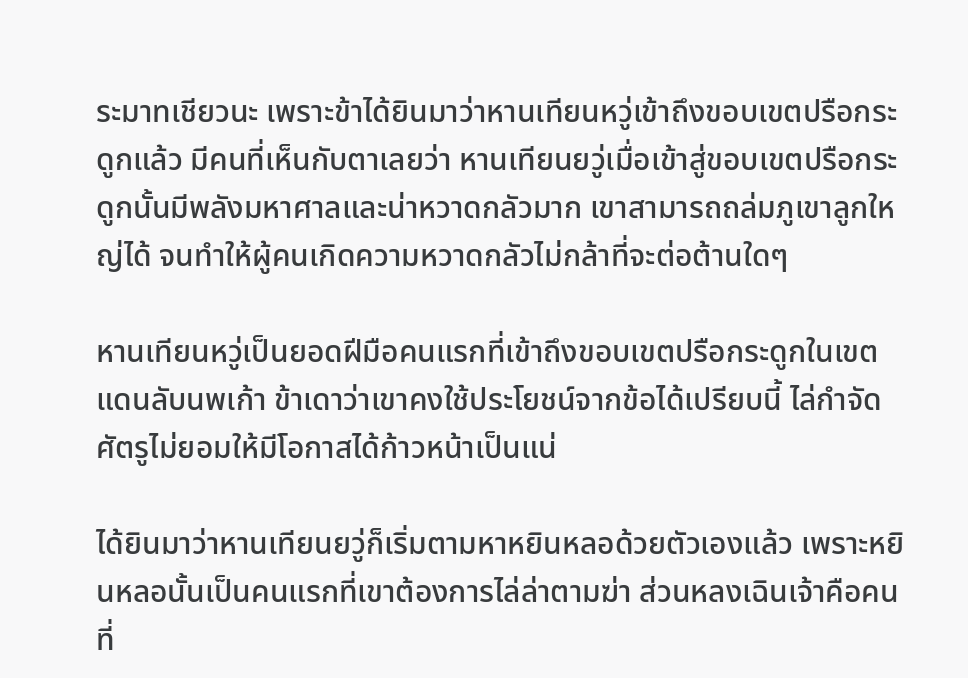ระมาทเชียวนะ เพราะข้าได้ยินมาว่าหานเทียนหวู่เข้าถึงขอบเขตปรือกระดูกแล้ว มีคนที่เห็นกับตาเลยว่า หานเทียนยวู่เมื่อเข้าสู่ขอบเขตปรือกระดูกนั้นมีพลังมหาศาลและน่าหวาดกลัวมาก เขาสามารถถล่มภูเขาลูกใหญ่ได้ จนทำให้ผู้คนเกิดความหวาดกลัวไม่กล้าที่จะต่อต้านใดๆ

หานเทียนหวู่เป็นยอดฝีมือคนแรกที่เข้าถึงขอบเขตปรือกระดูกในเขตแดนลับนพเก้า ข้าเดาว่าเขาคงใช้ประโยชน์จากข้อได้เปรียบนี้ ไล่กำจัดศัตรูไม่ยอมให้มีโอกาสได้ก้าวหน้าเป็นแน่

ได้ยินมาว่าหานเทียนยวู่ก็เริ่มตามหาหยินหลอด้วยตัวเองแล้ว เพราะหยินหลอนั้นเป็นคนแรกที่เขาต้องการไล่ล่าตามฆ่า ส่วนหลงเฉินเจ้าคือคนที่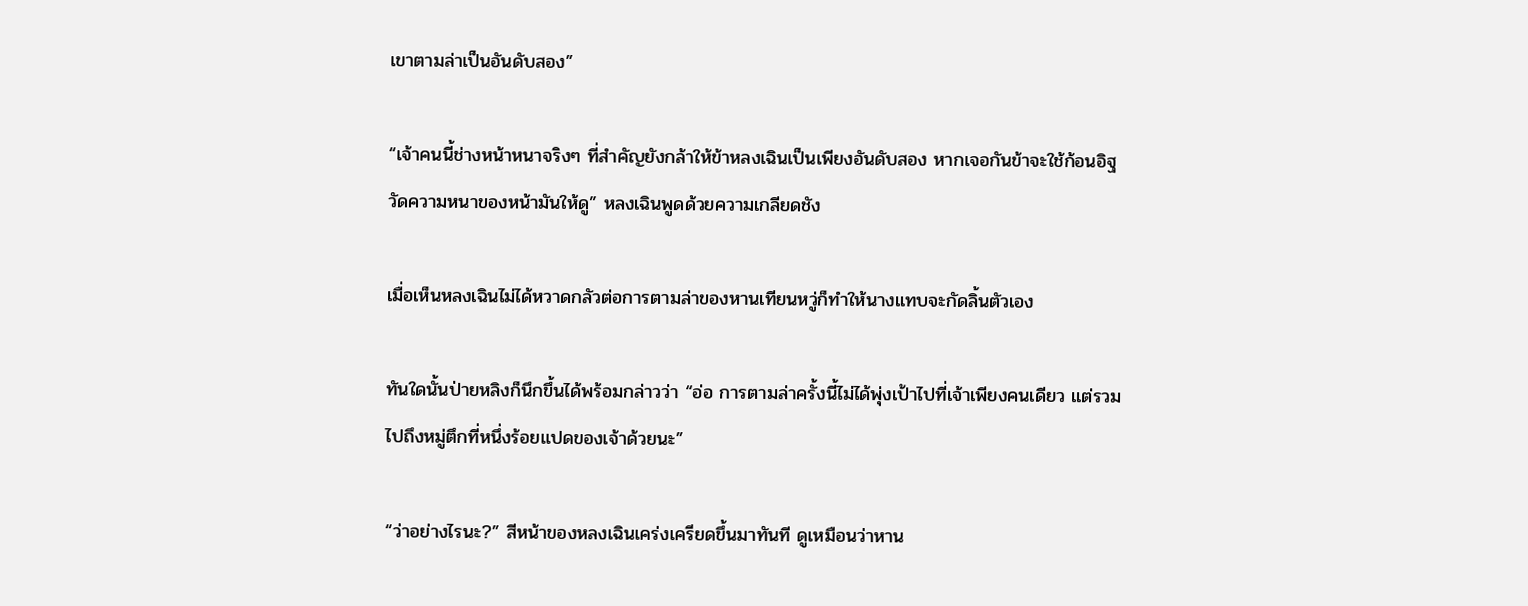เขาตามล่าเป็นอันดับสอง”

“เจ้าคนนี้ช่างหน้าหนาจริงๆ ที่สำคัญยังกล้าให้ข้าหลงเฉินเป็นเพียงอันดับสอง หากเจอกันข้าจะใช้ก้อนอิฐวัดความหนาของหน้ามันให้ดู” หลงเฉินพูดด้วยความเกลียดชัง

เมื่อเห็นหลงเฉินไม่ได้หวาดกลัวต่อการตามล่าของหานเทียนหวู่ก็ทำให้นางแทบจะกัดลิ้นตัวเอง

ทันใดนั้นป่ายหลิงก็นึกขึ้นได้พร้อมกล่าวว่า “อ่อ การตามล่าครั้งนี้ไม่ได้พุ่งเป้าไปที่เจ้าเพียงคนเดียว แต่รวมไปถึงหมู่ตึกที่หนึ่งร้อยแปดของเจ้าด้วยนะ”

“ว่าอย่างไรนะ?” สีหน้าของหลงเฉินเคร่งเครียดขึ้นมาทันที ดูเหมือนว่าหาน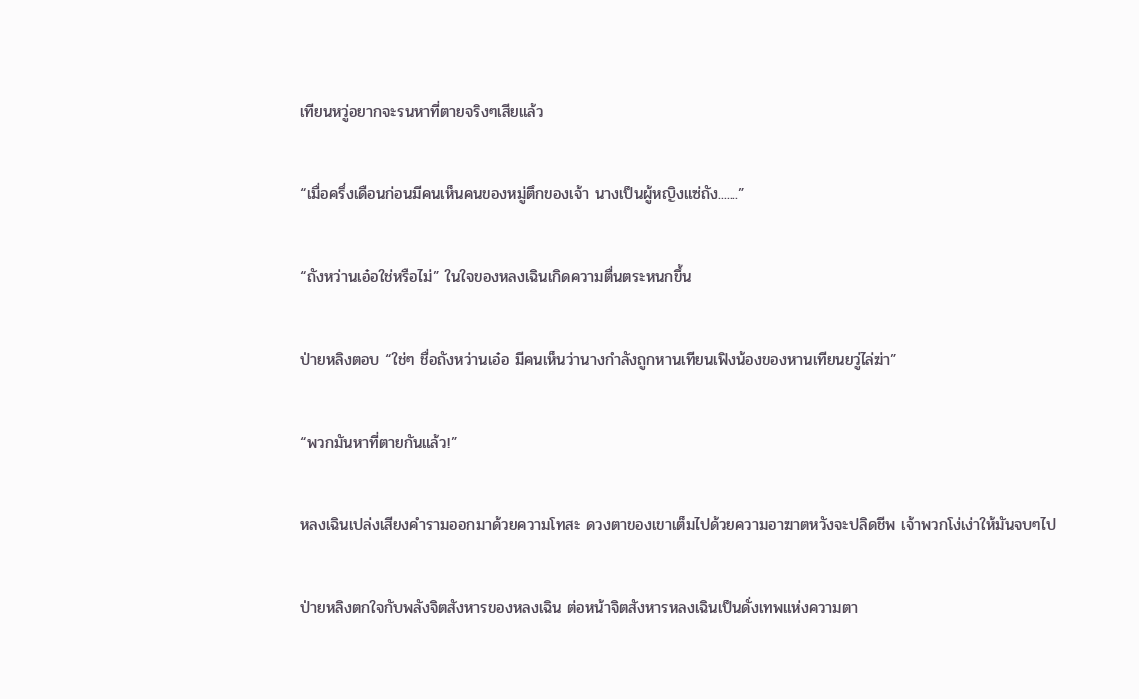เทียนหวู่อยากจะรนหาที่ตายจริงๆเสียแล้ว

“เมื่อครึ่งเดือนก่อนมีคนเห็นคนของหมู่ตึกของเจ้า นางเป็นผู้หญิงแซ่ถัง.......”

“ถังหว่านเอ๋อใช่หรือไม่” ในใจของหลงเฉินเกิดความตื่นตระหนกขึ้น

ป่ายหลิงตอบ “ใช่ๆ ชื่อถังหว่านเอ๋อ มีคนเห็นว่านางกำลังถูกหานเทียนเฟิงน้องของหานเทียนยวู่ไล่ฆ่า”

“พวกมันหาที่ตายกันแล้ว!”

หลงเฉินเปล่งเสียงคำรามออกมาด้วยความโทสะ ดวงตาของเขาเต็มไปด้วยความอาฆาตหวังจะปลิดชีพ เจ้าพวกโง่เง่าให้มันจบๆไป

ป่ายหลิงตกใจกับพลังจิตสังหารของหลงเฉิน ต่อหน้าจิตสังหารหลงเฉินเป็นดั่งเทพแห่งความตา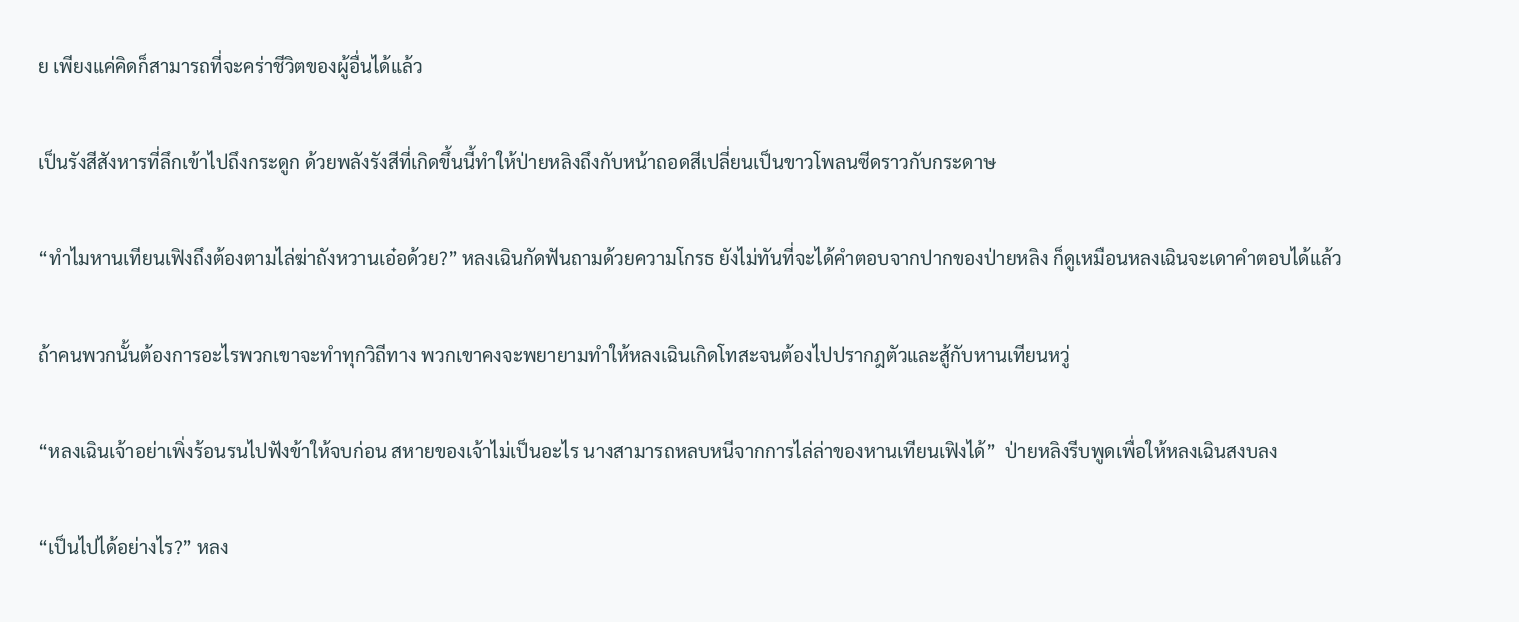ย เพียงแค่คิดก็สามารถที่จะคร่าชีวิตของผู้อื่นได้แล้ว

เป็นรังสีสังหารที่ลึกเข้าไปถึงกระดูก ด้วยพลังรังสีที่เกิดขึ้นนี้ทำให้ป่ายหลิงถึงกับหน้าถอดสีเปลี่ยนเป็นขาวโพลนซีดราวกับกระดาษ

“ทำไมหานเทียนเฟิงถึงต้องตามไล่ฆ่าถังหวานเอ๋อด้วย?” หลงเฉินกัดฟันถามด้วยความโกรธ ยังไม่ทันที่จะได้คำตอบจากปากของป่ายหลิง ก็ดูเหมือนหลงเฉินจะเดาคำตอบได้แล้ว

ถ้าคนพวกนั้นต้องการอะไรพวกเขาจะทำทุกวิถีทาง พวกเขาคงจะพยายามทำให้หลงเฉินเกิดโทสะจนต้องไปปรากฎตัวและสู้กับหานเทียนหวู่

“หลงเฉินเจ้าอย่าเพิ่งร้อนรนไปฟังข้าให้จบก่อน สหายของเจ้าไม่เป็นอะไร นางสามารถหลบหนีจากการไล่ล่าของหานเทียนเฟิงได้”  ป่ายหลิงรีบพูดเพื่อให้หลงเฉินสงบลง

“เป็นไปได้อย่างไร?” หลง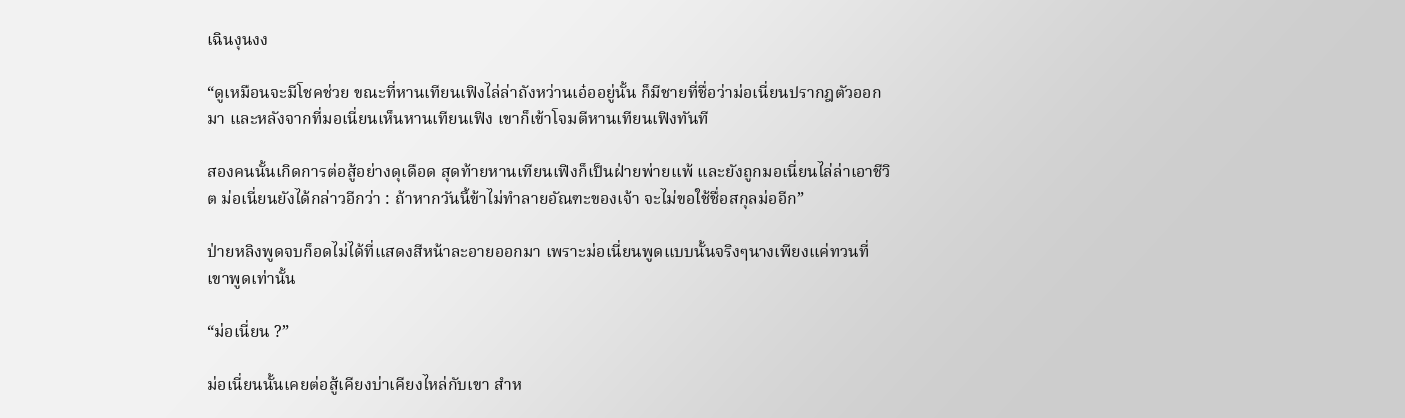เฉินงุนงง

“ดูเหมือนจะมีโชคช่วย ขณะที่หานเทียนเฟิงไล่ล่าถังหว่านเอ๋ออยู่นั้น ก็มีชายที่ชื่อว่าม่อเนี่ยนปรากฎตัวออกมา และหลังจากที่มอเนี่ยนเห็นหานเทียนเฟิง เขาก็เข้าโจมตีหานเทียนเฟิงทันที

สองคนนั้นเกิดการต่อสู้อย่างดุเดือด สุดท้ายหานเทียนเฟิงก็เป็นฝ่ายพ่ายเเพ้ และยังถูกมอเนี่ยนไล่ล่าเอาชีวิต ม่อเนี่ยนยังได้กล่าวอีกว่า : ถ้าหากวันนี้ข้าไม่ทำลายอัณฑะของเจ้า จะไม่ขอใช้ชื่อสกุลม่ออีก”

ป่ายหลิงพูดจบก็อดไม่ได้ที่แสดงสีหน้าละอายออกมา เพราะม่อเนี่ยนพูดแบบนั้นจริงๆนางเพียงแค่ทวนที่เขาพูดเท่านั้น

“ม่อเนี่ยน ?”

ม่อเนี่ยนนั้นเคยต่อสู้เคียงบ่าเคียงไหล่กับเขา สำห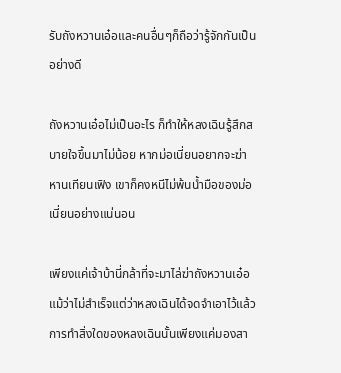รับถังหวานเอ๋อและคนอื่นๆก็ถือว่ารู้จักกันเป็นอย่างดี

ถังหวานเอ๋อไม่เป็นอะไร ก็ทำให้หลงเฉินรู้สึกสบายใจขึ้นมาไม่น้อย หากม่อเนี่ยนอยากจะฆ่าหานเทียนเฟิง เขาก็คงหนีไม่พ้นน้ำมือของม่อเนี่ยนอย่างแน่นอน

เพียงแค่เจ้าบ้านี่กล้าที่จะมาไล่ฆ่าถังหวานเอ๋อ แม้ว่าไม่สำเร็จแต่ว่าหลงเฉินได้จดจำเอาไว้แล้ว การทำสิ่งใดของหลงเฉินนั้นเพียงแค่มองสา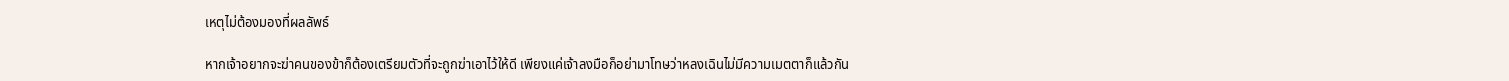เหตุไม่ต้องมองที่ผลลัพธ์

หากเจ้าอยากจะฆ่าคนของข้าก็ต้องเตรียมตัวที่จะถูกฆ่าเอาไว้ให้ดี เพียงแค่เจ้าลงมือก็อย่ามาโทษว่าหลงเฉินไม่มีความเมตตาก็แล้วกัน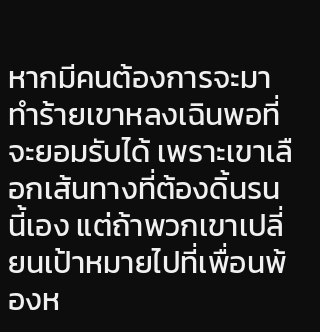หากมีคนต้องการจะมาทำร้ายเขาหลงเฉินพอที่จะยอมรับได้ เพราะเขาเลือกเส้นทางที่ต้องดิ้นรนนี้เอง แต่ถ้าพวกเขาเปลี่ยนเป้าหมายไปที่เพื่อนพ้องห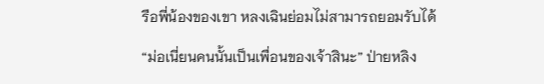รือพี่น้องของเขา หลงเฉินย่อมไม่สามารถยอมรับได้

“ม่อเนี่ยนคนนั้นเป็นเพื่อนของเจ้าสินะ” ป่ายหลิง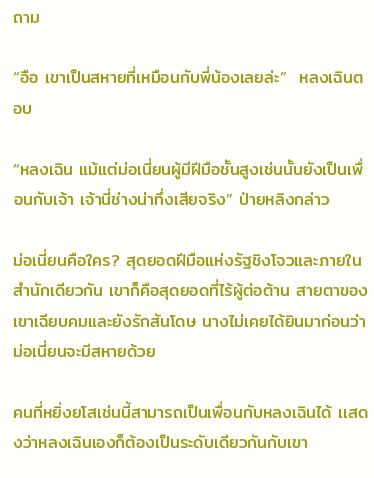ถาม

“อือ เขาเป็นสหายที่เหมือนกับพี่น้องเลยล่ะ”  หลงเฉินตอบ

“หลงเฉิน แม้แต่ม่อเนี่ยนผู้มีฝีมือชั้นสูงเช่นนั้นยังเป็นเพื่อนกับเจ้า เจ้านี่ช่างน่าทึ่งเสียจริง” ป่ายหลิงกล่าว

ม่อเนี่ยนคือใคร? สุดยอดฝีมือแห่งรัฐชิงโจวและภายในสำนักเดียวกัน เขาก็คือสุดยอดที่ไร้ผู้ต่อต้าน สายตาของเขาเฉียบคมและยังรักสันโดษ นางไม่เคยได้ยินมาก่อนว่าม่อเนี่ยนจะมีสหายด้วย

คนที่หยิ่งยโสเช่นนี้สามารถเป็นเพื่อนกับหลงเฉินได้ เเสดงว่าหลงเฉินเองก็ต้องเป็นระดับเดียวกันกับเขา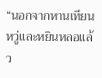“นอกจากหานเทียนหวู่และหยินหลอแล้ว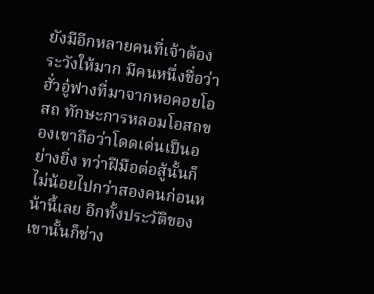ยังมีอีกหลายคนที่เจ้าต้องระวังให้มาก มีคนหนึ่งชื่อว่าฮั่วอู๋ฟางที่มาจากหอคอยโอสถ ทักษะการหลอมโอสถของเขาถือว่าโดดเด่นเป็นอย่างยิ่ง ทว่าฝีมือต่อสู้นั้นก็ไม่น้อยไปกว่าสองคนก่อนหน้านี้เลย อีกทั้งประวัติของเขานั้นก็ช่าง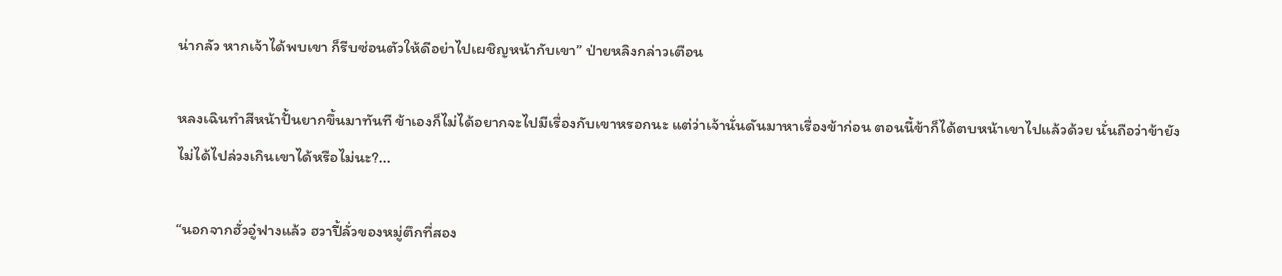น่ากลัว หากเจ้าได้พบเขา ก็รีบซ่อนตัวให้ดีอย่าไปเผชิญหน้ากับเขา” ป่ายหลิงกล่าวเตือน

หลงเฉินทำสีหน้าปั้นยากขึ้นมาทันที ข้าเองก็ไม่ได้อยากจะไปมีเรื่องกับเขาหรอกนะ แต่ว่าเจ้านั่นดันมาหาเรื่องข้าก่อน ตอนนี้ข้าก็ได้ตบหน้าเขาไปแล้วด้วย นั่นถือว่าข้ายังไม่ได้ไปล่วงเกินเขาได้หรือไม่นะ?...

“นอกจากฮั่วอู๋ฟางแล้ว ฮวาปี้ลั่วของหมู่ตึกที่สอง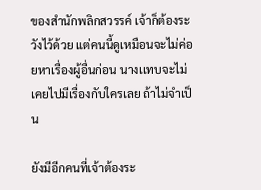ของสำนักพลิกสวรรค์ เจ้าก็ต้องระวังไว้ด้วย แต่คนนี้ดูเหมือนจะไม่ค่อยหาเรื่องผู้อื่นก่อน นางเเทบจะไม่เคยไปมีเรื่องกับใครเลย ถ้าไม่จำเป็น

ยังมีอีกคนที่เจ้าต้องระ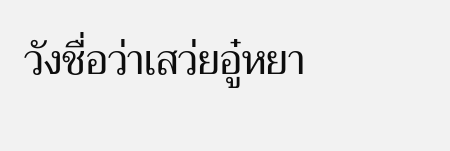วังชื่อว่าเสว่ยอู๋หยา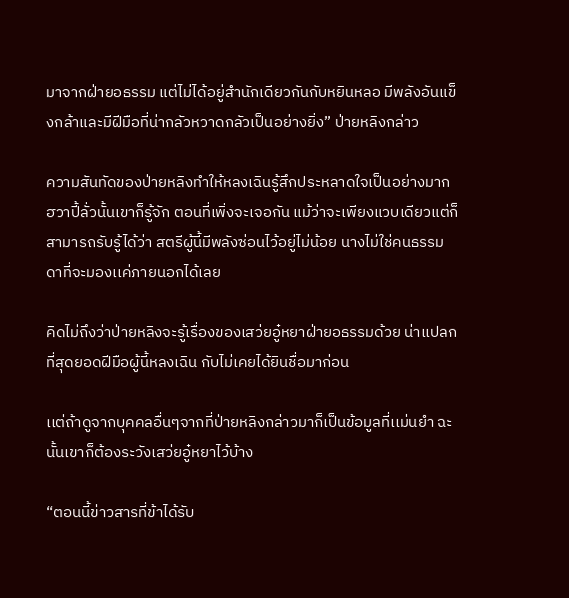มาจากฝ่ายอธรรม แต่ไม่ได้อยู่สำนักเดียวกันกับหยินหลอ มีพลังอันแข็งกล้าและมีฝีมือที่น่ากลัวหวาดกลัวเป็นอย่างยิ่ง” ป่ายหลิงกล่าว

ความสันทัดของป่ายหลิงทำให้หลงเฉินรู้สึกประหลาดใจเป็นอย่างมาก ฮวาปี้ลั่วนั้นเขาก็รู้จัก ตอนที่เพิ่งจะเจอกัน แม้ว่าจะเพียงแวบเดียวแต่ก็สามารถรับรู้ได้ว่า สตรีผู้นี้มีพลังซ่อนไว้อยู่ไม่น้อย นางไม่ใช่คนธรรมดาที่จะมองเเค่ภายนอกได้เลย

คิดไม่ถึงว่าป่ายหลิงจะรู้เรื่องของเสว่ยอู๋หยาฝ่ายอธรรมด้วย น่าเเปลกที่สุดยอดฝีมือผู้นี้หลงเฉิน กับไม่เคยได้ยินชื่อมาก่อน

เเต่ถ้าดูจากบุคคลอื่นๆจากที่ป่ายหลิงกล่าวมาก็เป็นข้อมูลที่เเม่นยำ ฉะนั้นเขาก็ต้องระวังเสว่ยอู๋หยาไว้บ้าง

“ตอนนี้ข่าวสารที่ข้าได้รับ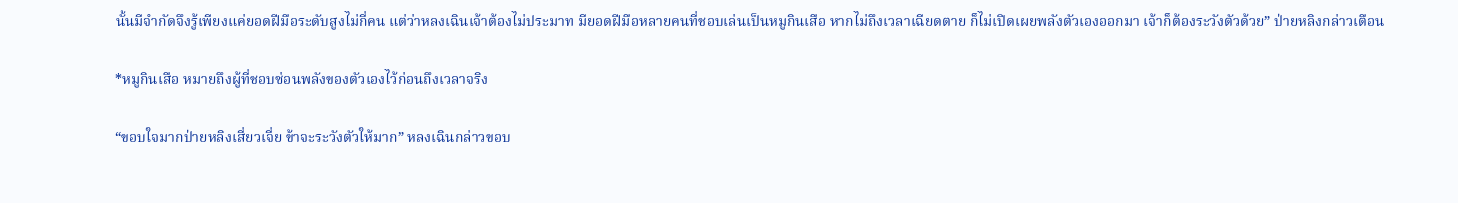นั้นมีจำกัดจึงรู้เพียงแค่ยอดฝีมือระดับสูงไม่กี่คน แต่ว่าหลงเฉินเจ้าต้องไม่ประมาท มียอดฝีมือหลายคนที่ชอบเล่นเป็นหมูกินเสือ หากไม่ถึงเวลาเฉียดตาย ก็ไม่เปิดเผยพลังตัวเองออกมา เจ้าก็ต้องระวังตัวด้วย” ป่ายหลิงกล่าวเตือน

*หมูกินเสือ หมายถึงผู้ที่ชอบซ่อนพลังของตัวเองไว้ก่อนถึงเวลาจริง

“ขอบใจมากป่ายหลิงเสี่ยวเจี่ย ข้าจะระวังตัวให้มาก” หลงเฉินกล่าวขอบ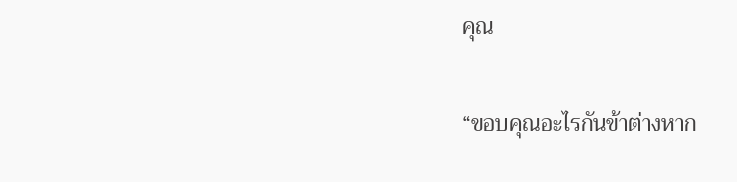คุณ

“ขอบคุณอะไรกันข้าต่างหาก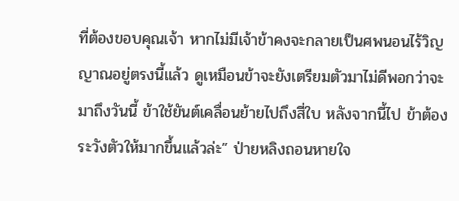ที่ต้องขอบคุณเจ้า หากไม่มีเจ้าข้าคงจะกลายเป็นศพนอนไร้วิญญาณอยู่ตรงนี้แล้ว ดูเหมือนข้าจะยังเตรียมตัวมาไม่ดีพอกว่าจะมาถึงวันนี้ ข้าใช้ยันต์เคลื่อนย้ายไปถึงสี่ใบ หลังจากนี้ไป ข้าต้องระวังตัวให้มากขึ้นแล้วล่ะ” ป่ายหลิงถอนหายใจ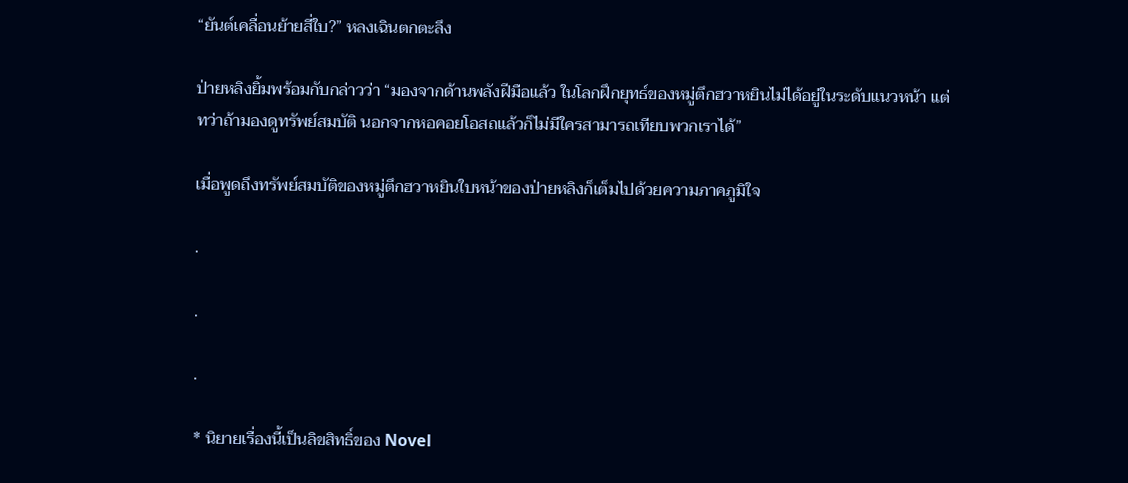“ยันต์เคลื่อนย้ายสี่ใบ?” หลงเฉินตกตะลึง

ป่ายหลิงยิ้มพร้อมกับกล่าวว่า “มองจากด้านพลังฝีมือแล้ว ในโลกฝึกยุทธ์ของหมู่ตึกฮวาหยินไม่ได้อยู่ในระดับแนวหน้า แต่ทว่าถ้ามองดูทรัพย์สมบัติ นอกจากหอคอยโอสถแล้วก็ไม่มีใครสามารถเทียบพวกเราได้”

เมื่อพูดถึงทรัพย์สมบัติของหมู่ตึกฮวาหยินใบหน้าของป่ายหลิงก็เต็มไปด้วยความภาคภูมิใจ

.

.

.

* นิยายเรื่องนี้เป็นลิขสิทธิ์ของ Novel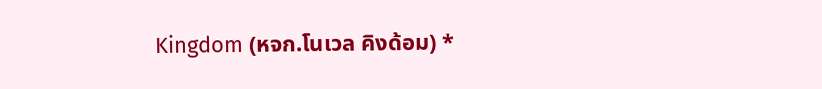Kingdom (หจก.โนเวล คิงด้อม) *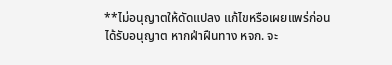**ไม่อนุญาตให้ดัดแปลง แก้ไขหรือเผยแพร่ก่อนได้รับอนุญาต หากฝ่าฝืนทาง หจก. จะ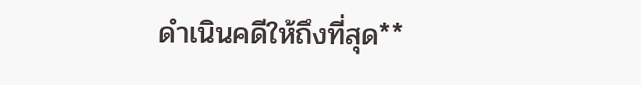ดำเนินคดีให้ถึงที่สุด**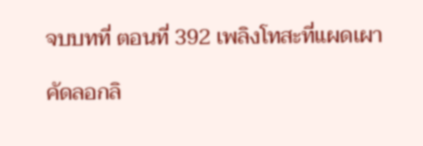จบบทที่ ตอนที่ 392 เพลิงโทสะที่แผดเผา

คัดลอกลิ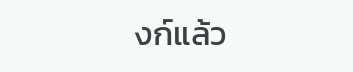งก์แล้ว